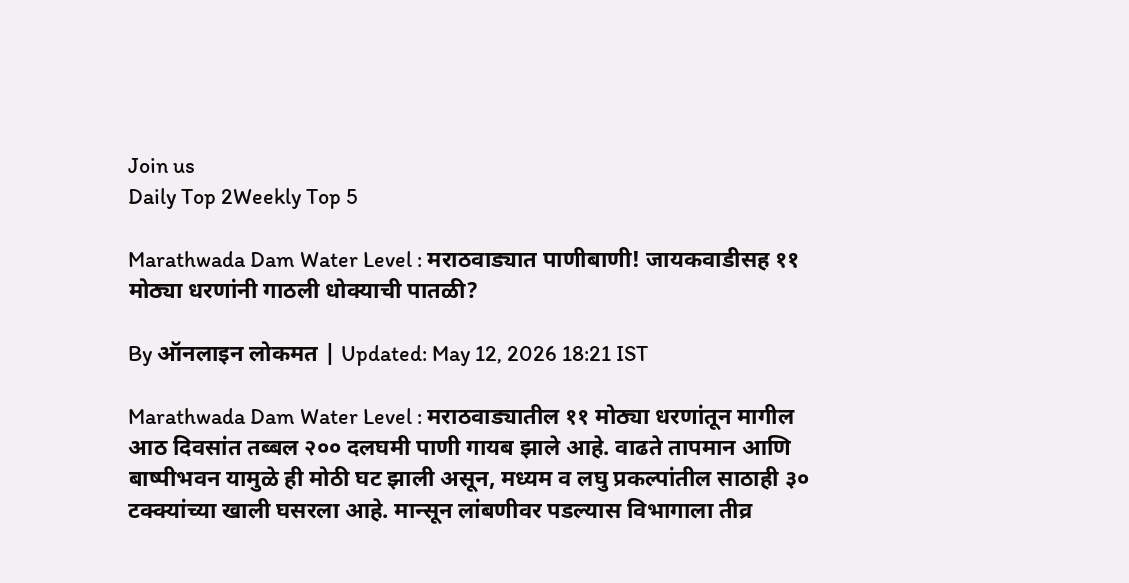Join us
Daily Top 2Weekly Top 5

Marathwada Dam Water Level : मराठवाड्यात पाणीबाणी! जायकवाडीसह ११ मोठ्या धरणांनी गाठली धोक्याची पातळी?

By ऑनलाइन लोकमत | Updated: May 12, 2026 18:21 IST

Marathwada Dam Water Level : मराठवाड्यातील ११ मोठ्या धरणांतून मागील आठ दिवसांत तब्बल २०० दलघमी पाणी गायब झाले आहे. वाढते तापमान आणि बाष्पीभवन यामुळे ही मोठी घट झाली असून, मध्यम व लघु प्रकल्पांतील साठाही ३० टक्क्यांच्या खाली घसरला आहे. मान्सून लांबणीवर पडल्यास विभागाला तीव्र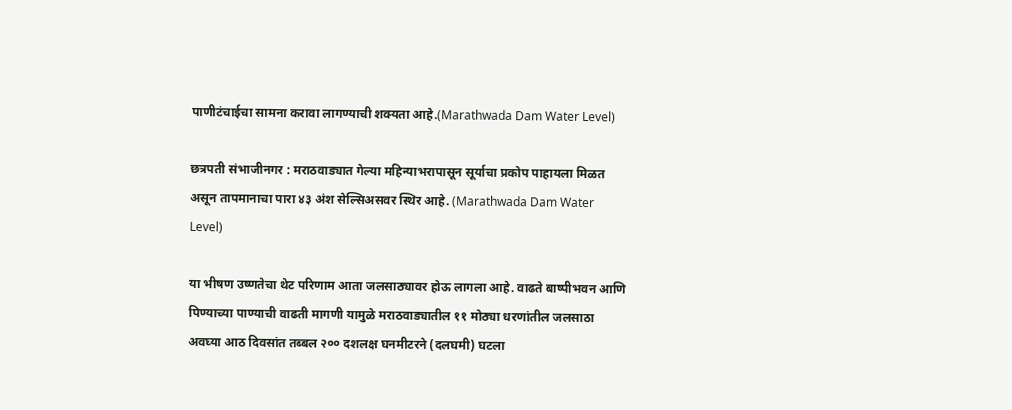पाणीटंचाईचा सामना करावा लागण्याची शक्यता आहे.(Marathwada Dam Water Level)

छत्रपती संभाजीनगर : मराठवाड्यात गेल्या महिन्याभरापासून सूर्याचा प्रकोप पाहायला मिळत असून तापमानाचा पारा ४३ अंश सेल्सिअसवर स्थिर आहे. (Marathwada Dam Water Level)

या भीषण उष्णतेचा थेट परिणाम आता जलसाठ्यावर होऊ लागला आहे. वाढते बाष्पीभवन आणि पिण्याच्या पाण्याची वाढती मागणी यामुळे मराठवाड्यातील ११ मोठ्या धरणांतील जलसाठा अवघ्या आठ दिवसांत तब्बल २०० दशलक्ष घनमीटरने (दलघमी) घटला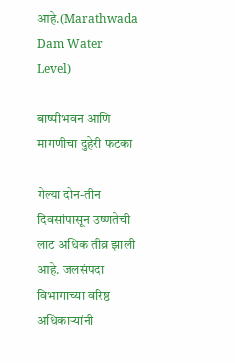आहे.(Marathwada Dam Water Level)

बाष्पीभवन आणि मागणीचा दुहेरी फटका

गेल्या दोन-तीन दिवसांपासून उष्णतेची लाट अधिक तीव्र झाली आहे. जलसंपदा विभागाच्या वरिष्ठ अधिकाऱ्यांनी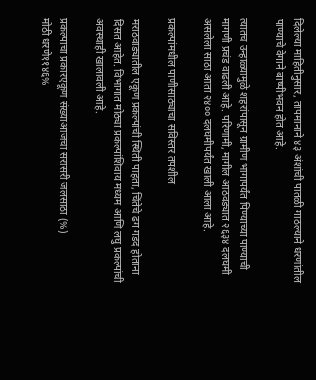दिलेल्या माहितीनुसार, तापमानाने ४३ अंशांची पातळी गाठल्याने धरणांतील पाण्याचे वेगाने बाष्पीभवन होत आहे.

त्यातच उन्हाळ्यामुळे शहरांपासून ग्रामीण भागापर्यंत पिण्याच्या पाण्याची मागणी प्रचंड वाढली आहे. परिणामी, मागील आठवड्यात २६३४ दलघमी असलेला साठा आता २४०० दलघमीपर्यंत खाली आला आहे.

प्रकल्पांमधील पाणीसाठ्याचा सविस्तर तपशील

मराठवाड्यातील एकूण प्रकल्पांची स्थिती पाहता, चिंतेचे ढग गडद होताना दिसत आहेत. विभागात मोठ्या प्रकल्पांशिवाय मध्यम आणि लघु प्रकल्पांची अवस्थाही खालावली आहे.

प्रकल्पाचा प्रकारएकूण संख्याआजचा सरासरी जलसाठा (%)
मोठी धरणे११४६%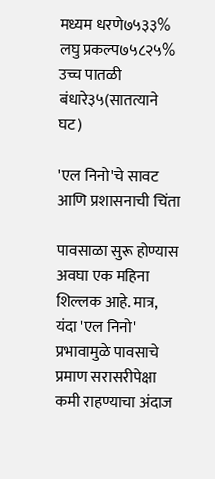मध्यम धरणे७५३३%
लघु प्रकल्प७५८२५%
उच्च पातळी बंधारे३५(सातत्याने घट)

'एल निनो'चे सावट आणि प्रशासनाची चिंता

पावसाळा सुरू होण्यास अवघा एक महिना शिल्लक आहे. मात्र, यंदा 'एल निनो' प्रभावामुळे पावसाचे प्रमाण सरासरीपेक्षा कमी राहण्याचा अंदाज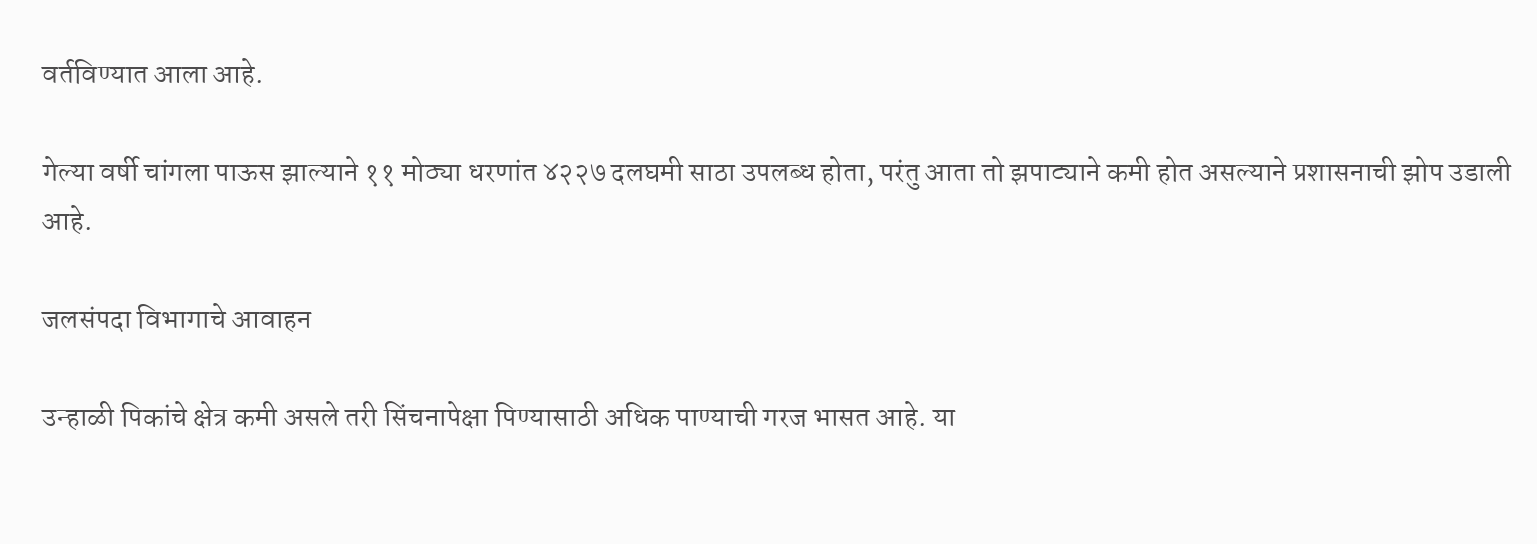वर्तविण्यात आला आहे.

गेल्या वर्षी चांगला पाऊस झाल्याने ११ मोठ्या धरणांत ४२२७ दलघमी साठा उपलब्ध होता, परंतु आता तो झपाट्याने कमी होत असल्याने प्रशासनाची झोप उडाली आहे.

जलसंपदा विभागाचे आवाहन

उन्हाळी पिकांचे क्षेत्र कमी असले तरी सिंचनापेक्षा पिण्यासाठी अधिक पाण्याची गरज भासत आहे. या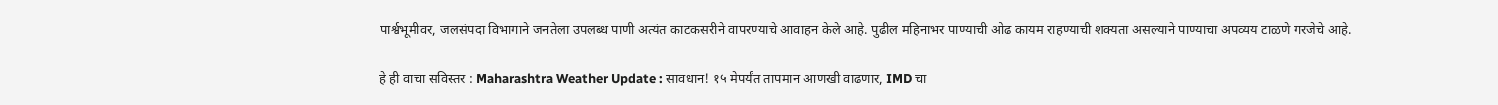पार्श्वभूमीवर, जलसंपदा विभागाने जनतेला उपलब्ध पाणी अत्यंत काटकसरीने वापरण्याचे आवाहन केले आहे. पुढील महिनाभर पाण्याची ओढ कायम राहण्याची शक्यता असल्याने पाण्याचा अपव्यय टाळणे गरजेचे आहे.

हे ही वाचा सविस्तर : Maharashtra Weather Update : सावधान! १५ मेपर्यंत तापमान आणखी वाढणार, IMD चा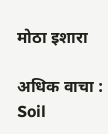मोठा इशारा

अधिक वाचा : Soil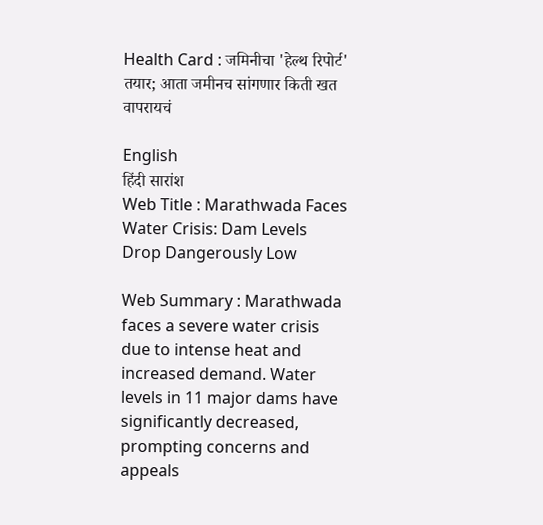Health Card : जमिनीचा 'हेल्थ रिपोर्ट' तयार; आता जमीनच सांगणार किती खत वापरायचं

English
हिंदी सारांश
Web Title : Marathwada Faces Water Crisis: Dam Levels Drop Dangerously Low

Web Summary : Marathwada faces a severe water crisis due to intense heat and increased demand. Water levels in 11 major dams have significantly decreased, prompting concerns and appeals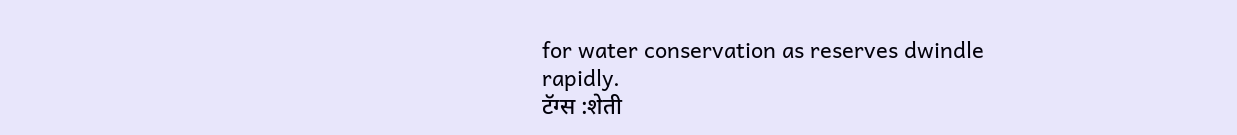for water conservation as reserves dwindle rapidly.
टॅग्स :शेती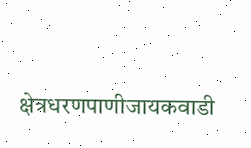क्षेत्रधरणपाणीजायकवाडी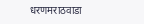धरणमराठवाडा